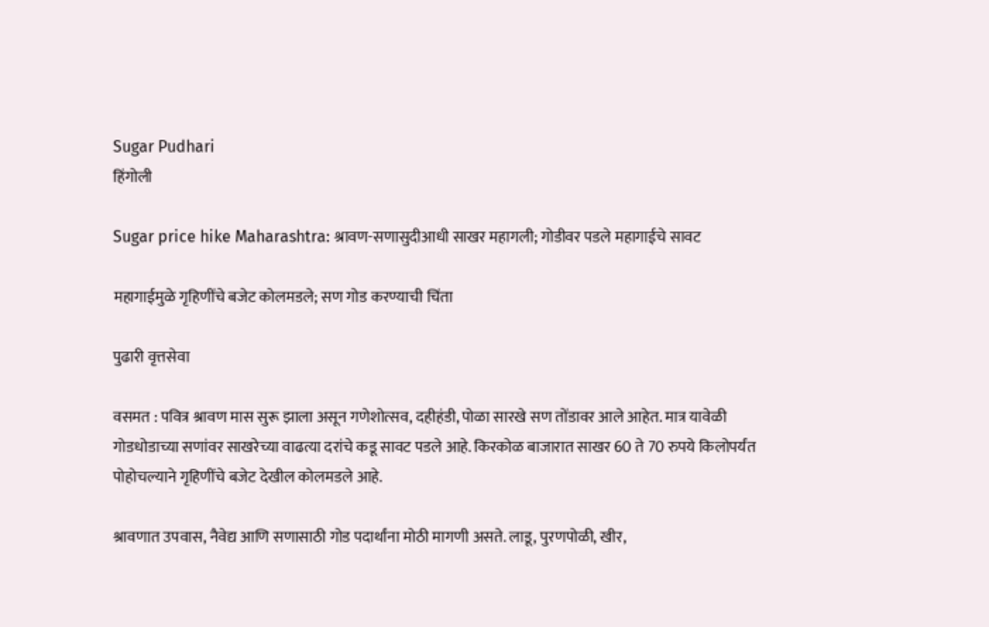Sugar Pudhari
हिंगोली

Sugar price hike Maharashtra: श्रावण-सणासुदीआधी साखर महागली; गोडीवर पडले महागाईचे सावट

महागाईमुळे गृहिणींचे बजेट कोलमडले; सण गोड करण्याची चिंता

पुढारी वृत्तसेवा

वसमत : पवित्र श्रावण मास सुरू झाला असून गणेशोत्सव, दहीहंडी, पोळा सारखे सण तोंडावर आले आहेत. मात्र यावेळी गोडधोडाच्या सणांवर साखरेच्या वाढत्या दरांचे कडू सावट पडले आहे. किरकोळ बाजारात साखर 60 ते 70 रुपये किलोपर्यंत पोहोचल्याने गृहिणींचे बजेट देखील कोलमडले आहे.

श्रावणात उपवास, नैवेद्य आणि सणासाठी गोड पदार्थांना मोठी मागणी असते. लाडू, पुरणपोळी, खीर,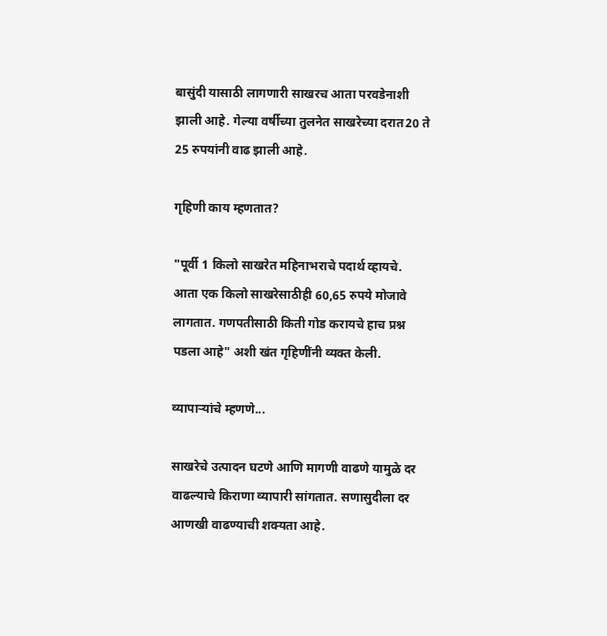बासुंदी यासाठी लागणारी साखरच आता परवडेनाशी झाली आहे. गेल्या वर्षीच्या तुलनेत साखरेच्या दरात20 ते 25 रुपयांनी वाढ झाली आहे.

गृहिणी काय म्हणतात?

"पूर्वी 1 किलो साखरेत महिनाभराचे पदार्थ व्हायचे. आता एक किलो साखरेसाठीही 60,65 रुपये मोजावे लागतात. गणपतीसाठी किती गोड करायचे हाच प्रश्न पडला आहे" अशी खंत गृहिणींनी व्यक्त केली.

व्यापाऱ्यांचे म्हणणे...

साखरेचे उत्पादन घटणे आणि मागणी वाढणे यामुळे दर वाढल्याचे किराणा व्यापारी सांगतात. सणासुदीला दर आणखी वाढण्याची शक्यता आहे.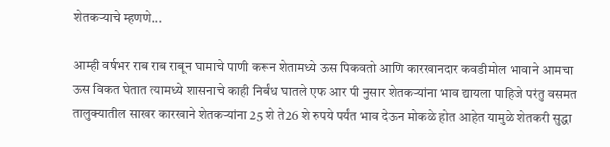शेतकऱ्याचे म्हणणे...

आम्ही वर्षभर राब राब राबून घामाचे पाणी करून शेतामध्ये ऊस पिकवतो आणि कारखानदार कवडीमोल भावाने आमचा ऊस विकत घेतात त्यामध्ये शासनाचे काही निर्बंध घातले एफ आर पी नुसार शेतकऱ्यांना भाव द्यायला पाहिजे परंतु वसमत तालुक्यातील साखर कारखाने शेतकऱ्यांना 25 शे ते26 शे रुपये पर्यंत भाव देऊन मोकळे होत आहेत यामुळे शेतकरी सुद्धा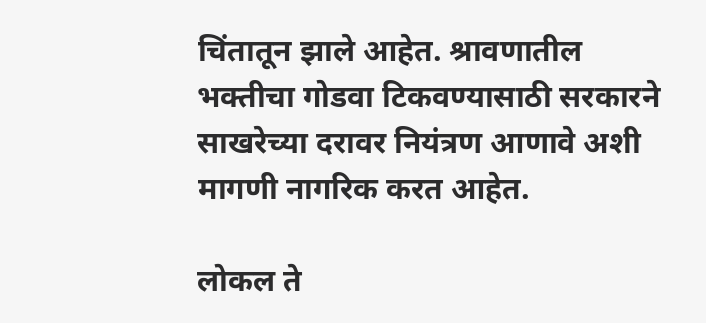चिंतातून झाले आहेत. श्रावणातील भक्तीचा गोडवा टिकवण्यासाठी सरकारने साखरेच्या दरावर नियंत्रण आणावे अशी मागणी नागरिक करत आहेत.

लोकल ते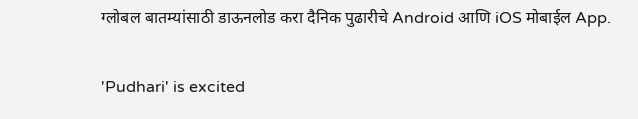ग्लोबल बातम्यांसाठी डाऊनलोड करा दैनिक पुढारीचे Android आणि iOS मोबाईल App.

'Pudhari' is excited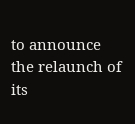to announce the relaunch of its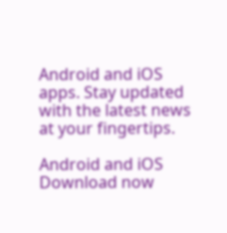Android and iOS apps. Stay updated with the latest news at your fingertips.

Android and iOS Download now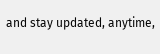and stay updated, anytime,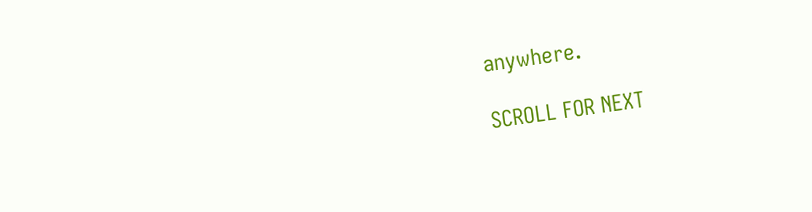anywhere.

SCROLL FOR NEXT